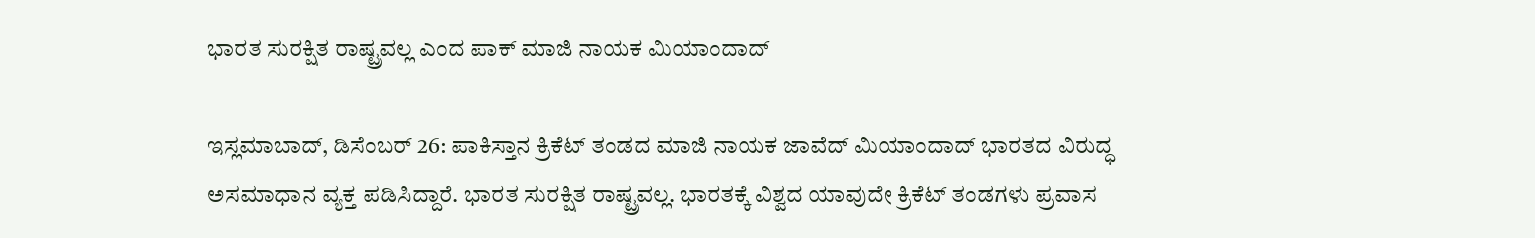ಭಾರತ ಸುರಕ್ಷಿತ ರಾಷ್ಟ್ರವಲ್ಲ ಎಂದ ಪಾಕ್ ಮಾಜಿ ನಾಯಕ ಮಿಯಾಂದಾದ್

ಇಸ್ಲಮಾಬಾದ್, ಡಿಸೆಂಬರ್ 26: ಪಾಕಿಸ್ತಾನ ಕ್ರಿಕೆಟ್ ತಂಡದ ಮಾಜಿ ನಾಯಕ ಜಾವೆದ್ ಮಿಯಾಂದಾದ್ ಭಾರತದ ವಿರುದ್ಧ ಅಸಮಾಧಾನ ವ್ಯಕ್ತ ಪಡಿಸಿದ್ದಾರೆ. ಭಾರತ ಸುರಕ್ಷಿತ ರಾಷ್ಟ್ರವಲ್ಲ. ಭಾರತಕ್ಕೆ ವಿಶ್ವದ ಯಾವುದೇ ಕ್ರಿಕೆಟ್ ತಂಡಗಳು ಪ್ರವಾಸ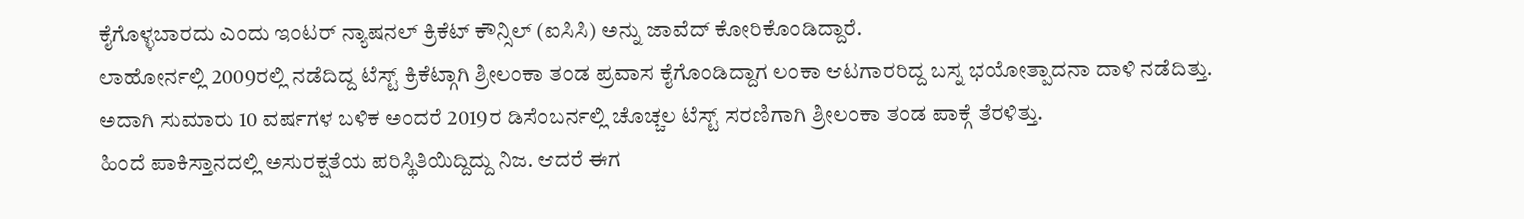ಕೈಗೊಳ್ಳಬಾರದು ಎಂದು ಇಂಟರ್ ನ್ಯಾಷನಲ್ ಕ್ರಿಕೆಟ್ ಕೌನ್ಸಿಲ್ (ಐಸಿಸಿ) ಅನ್ನು ಜಾವೆದ್ ಕೋರಿಕೊಂಡಿದ್ದಾರೆ.
ಲಾಹೋರ್ನಲ್ಲಿ 2009ರಲ್ಲಿ ನಡೆದಿದ್ದ ಟೆಸ್ಟ್ ಕ್ರಿಕೆಟ್ಗಾಗಿ ಶ್ರೀಲಂಕಾ ತಂಡ ಪ್ರವಾಸ ಕೈಗೊಂಡಿದ್ದಾಗ ಲಂಕಾ ಆಟಗಾರರಿದ್ದ ಬಸ್ನ ಭಯೋತ್ಪಾದನಾ ದಾಳಿ ನಡೆದಿತ್ತು. ಅದಾಗಿ ಸುಮಾರು 10 ವರ್ಷಗಳ ಬಳಿಕ ಅಂದರೆ 2019ರ ಡಿಸೆಂಬರ್ನಲ್ಲಿ ಚೊಚ್ಚಲ ಟೆಸ್ಟ್ ಸರಣಿಗಾಗಿ ಶ್ರೀಲಂಕಾ ತಂಡ ಪಾಕ್ಗೆ ತೆರಳಿತ್ತು.
ಹಿಂದೆ ಪಾಕಿಸ್ತಾನದಲ್ಲಿ ಅಸುರಕ್ಷತೆಯ ಪರಿಸ್ಥಿತಿಯಿದ್ದಿದ್ದು ನಿಜ. ಆದರೆ ಈಗ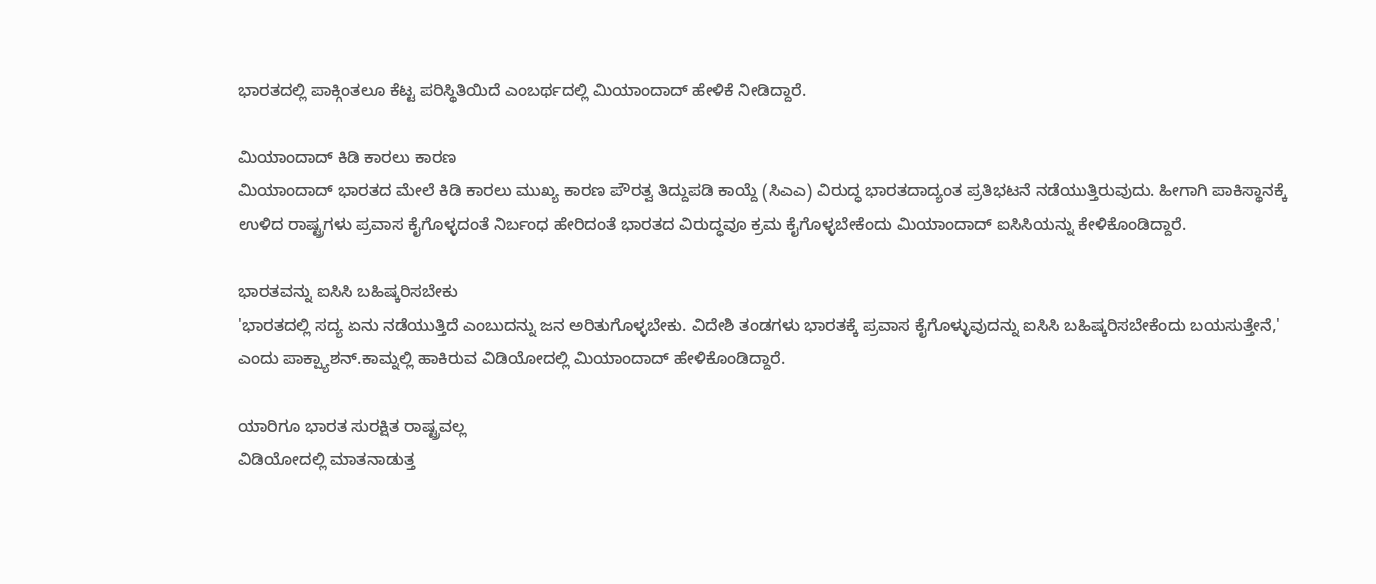ಭಾರತದಲ್ಲಿ ಪಾಕ್ಗಿಂತಲೂ ಕೆಟ್ಟ ಪರಿಸ್ಥಿತಿಯಿದೆ ಎಂಬರ್ಥದಲ್ಲಿ ಮಿಯಾಂದಾದ್ ಹೇಳಿಕೆ ನೀಡಿದ್ದಾರೆ.

ಮಿಯಾಂದಾದ್ ಕಿಡಿ ಕಾರಲು ಕಾರಣ
ಮಿಯಾಂದಾದ್ ಭಾರತದ ಮೇಲೆ ಕಿಡಿ ಕಾರಲು ಮುಖ್ಯ ಕಾರಣ ಪೌರತ್ವ ತಿದ್ದುಪಡಿ ಕಾಯ್ದೆ (ಸಿಎಎ) ವಿರುದ್ಧ ಭಾರತದಾದ್ಯಂತ ಪ್ರತಿಭಟನೆ ನಡೆಯುತ್ತಿರುವುದು. ಹೀಗಾಗಿ ಪಾಕಿಸ್ಥಾನಕ್ಕೆ ಉಳಿದ ರಾಷ್ಟ್ರಗಳು ಪ್ರವಾಸ ಕೈಗೊಳ್ಳದಂತೆ ನಿರ್ಬಂಧ ಹೇರಿದಂತೆ ಭಾರತದ ವಿರುದ್ಧವೂ ಕ್ರಮ ಕೈಗೊಳ್ಳಬೇಕೆಂದು ಮಿಯಾಂದಾದ್ ಐಸಿಸಿಯನ್ನು ಕೇಳಿಕೊಂಡಿದ್ದಾರೆ.

ಭಾರತವನ್ನು ಐಸಿಸಿ ಬಹಿಷ್ಕರಿಸಬೇಕು
'ಭಾರತದಲ್ಲಿ ಸದ್ಯ ಏನು ನಡೆಯುತ್ತಿದೆ ಎಂಬುದನ್ನು ಜನ ಅರಿತುಗೊಳ್ಳಬೇಕು. ವಿದೇಶಿ ತಂಡಗಳು ಭಾರತಕ್ಕೆ ಪ್ರವಾಸ ಕೈಗೊಳ್ಳುವುದನ್ನು ಐಸಿಸಿ ಬಹಿಷ್ಕರಿಸಬೇಕೆಂದು ಬಯಸುತ್ತೇನೆ,' ಎಂದು ಪಾಕ್ಪ್ಯಾಶನ್.ಕಾಮ್ನಲ್ಲಿ ಹಾಕಿರುವ ವಿಡಿಯೋದಲ್ಲಿ ಮಿಯಾಂದಾದ್ ಹೇಳಿಕೊಂಡಿದ್ದಾರೆ.

ಯಾರಿಗೂ ಭಾರತ ಸುರಕ್ಷಿತ ರಾಷ್ಟ್ರವಲ್ಲ
ವಿಡಿಯೋದಲ್ಲಿ ಮಾತನಾಡುತ್ತ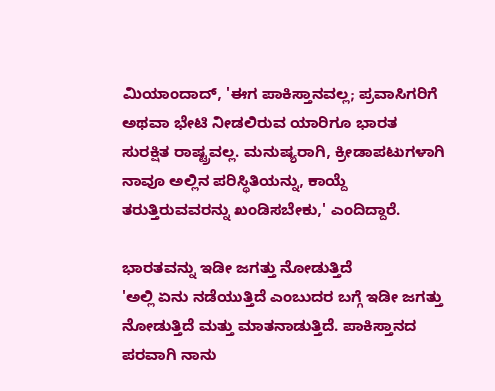ಮಿಯಾಂದಾದ್, 'ಈಗ ಪಾಕಿಸ್ತಾನವಲ್ಲ; ಪ್ರವಾಸಿಗರಿಗೆ ಅಥವಾ ಭೇಟಿ ನೀಡಲಿರುವ ಯಾರಿಗೂ ಭಾರತ ಸುರಕ್ಷಿತ ರಾಷ್ಟ್ರವಲ್ಲ. ಮನುಷ್ಯರಾಗಿ, ಕ್ರೀಡಾಪಟುಗಳಾಗಿ ನಾವೂ ಅಲ್ಲಿನ ಪರಿಸ್ಥಿತಿಯನ್ನು, ಕಾಯ್ದೆ ತರುತ್ತಿರುವವರನ್ನು ಖಂಡಿಸಬೇಕು,' ಎಂದಿದ್ದಾರೆ.

ಭಾರತವನ್ನು ಇಡೀ ಜಗತ್ತು ನೋಡುತ್ತಿದೆ
'ಅಲ್ಲಿ ಏನು ನಡೆಯುತ್ತಿದೆ ಎಂಬುದರ ಬಗ್ಗೆ ಇಡೀ ಜಗತ್ತು ನೋಡುತ್ತಿದೆ ಮತ್ತು ಮಾತನಾಡುತ್ತಿದೆ. ಪಾಕಿಸ್ತಾನದ ಪರವಾಗಿ ನಾನು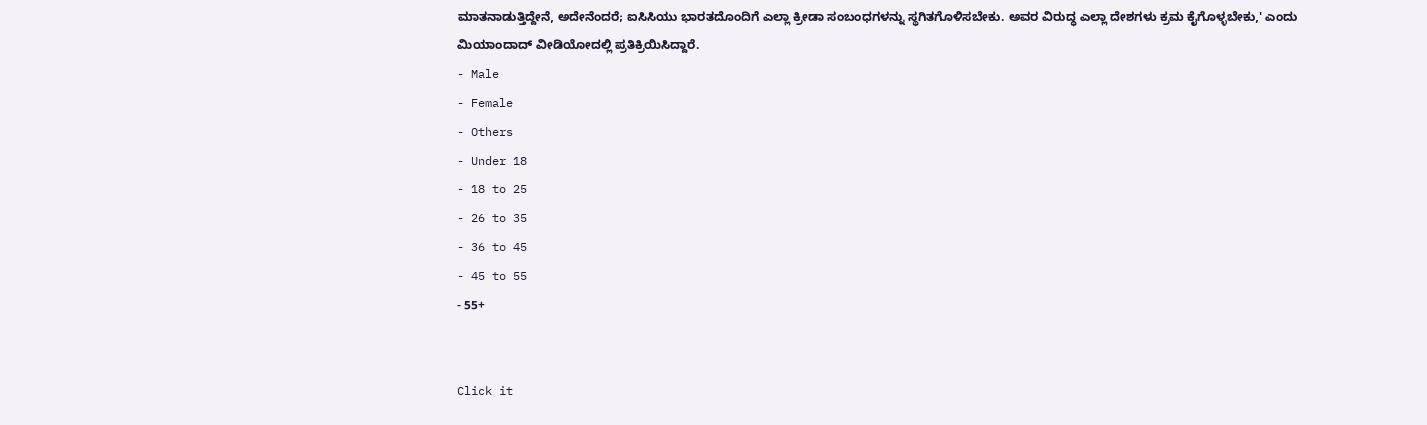ಮಾತನಾಡುತ್ತಿದ್ದೇನೆ, ಅದೇನೆಂದರೆ; ಐಸಿಸಿಯು ಭಾರತದೊಂದಿಗೆ ಎಲ್ಲಾ ಕ್ರೀಡಾ ಸಂಬಂಧಗಳನ್ನು ಸ್ಥಗಿತಗೊಳಿಸಬೇಕು. ಅವರ ವಿರುದ್ಧ ಎಲ್ಲಾ ದೇಶಗಳು ಕ್ರಮ ಕೈಗೊಳ್ಳಬೇಕು,' ಎಂದು ಮಿಯಾಂದಾದ್ ವೀಡಿಯೋದಲ್ಲಿ ಪ್ರತಿಕ್ರಿಯಿಸಿದ್ದಾರೆ.
- Male
- Female
- Others
- Under 18
- 18 to 25
- 26 to 35
- 36 to 45
- 45 to 55
- 55+


Click it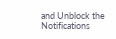and Unblock the Notifications